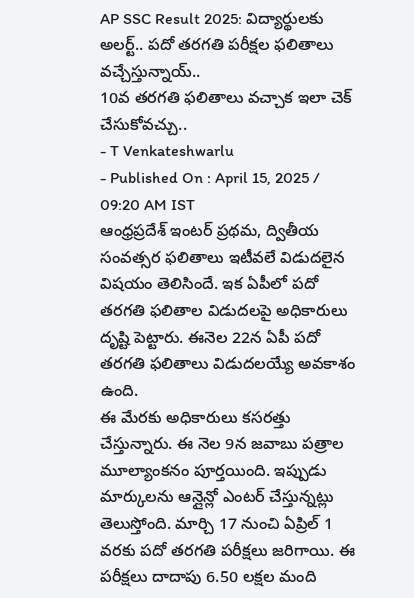AP SSC Result 2025: విద్యార్థులకు అలర్ట్.. పదో తరగతి పరీక్షల ఫలితాలు వచ్చేస్తున్నాయ్..
10వ తరగతి ఫలితాలు వచ్చాక ఇలా చెక్ చేసుకోవచ్చు..
- T Venkateshwarlu
- Published On : April 15, 2025 / 09:20 AM IST
ఆంధ్రప్రదేశ్ ఇంటర్ ప్రథమ, ద్వితీయ సంవత్సర ఫలితాలు ఇటీవలే విడుదలైన విషయం తెలిసిందే. ఇక ఏపీలో పదో తరగతి ఫలితాల విడుదలపై అధికారులు దృష్టి పెట్టారు. ఈనెల 22న ఏపీ పదో తరగతి ఫలితాలు విడుదలయ్యే అవకాశం ఉంది.
ఈ మేరకు అధికారులు కసరత్తు చేస్తున్నారు. ఈ నెల 9న జవాబు పత్రాల మూల్యాంకనం పూర్తయింది. ఇప్పుడు మార్కులను ఆన్లైన్లో ఎంటర్ చేస్తున్నట్లు తెలుస్తోంది. మార్చి 17 నుంచి ఏప్రిల్ 1 వరకు పదో తరగతి పరీక్షలు జరిగాయి. ఈ పరీక్షలు దాదాపు 6.50 లక్షల మంది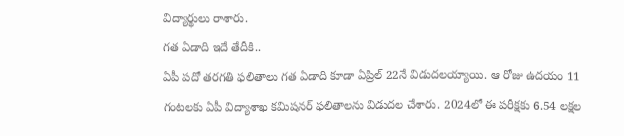విద్యార్థులు రాశారు.
గత ఏడాది ఇదే తేదీకి..
ఏపీ పదో తరగతి ఫలితాలు గత ఏడాది కూడా ఏప్రిల్ 22నే విడుదలయ్యాయి. ఆ రోజు ఉదయం 11 గంటలకు ఏపీ విద్యాశాఖ కమిషనర్ ఫలితాలను విడుదల చేశారు. 2024లో ఈ పరీక్షకు 6.54 లక్షల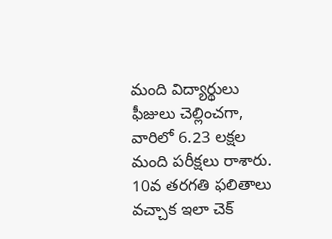మంది విద్యార్థులు ఫీజులు చెల్లించగా, వారిలో 6.23 లక్షల మంది పరీక్షలు రాశారు.
10వ తరగతి ఫలితాలు వచ్చాక ఇలా చెక్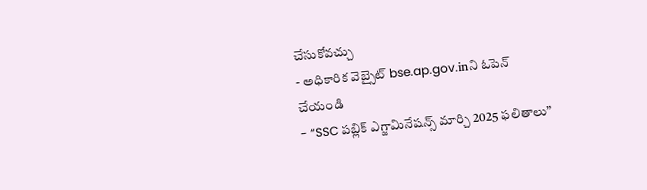చేసుకోవచ్చు
- అధికారిక వెబ్సైట్ bse.ap.gov.inని ఓపెన్ చేయండి
- “SSC పబ్లిక్ ఎగ్జామినేషన్స్ మార్చి 2025 ఫలితాలు”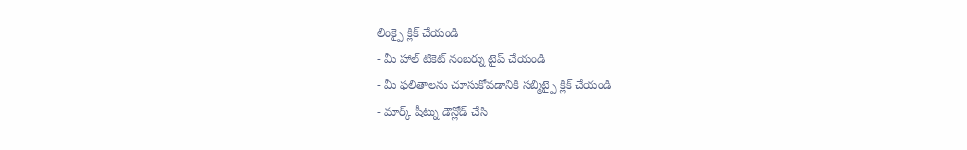లింక్పై క్లిక్ చేయండి
- మీ హాల్ టికెట్ నంబర్ను టైప్ చేయండి
- మీ ఫలితాలను చూసుకోవడానికి సబ్మిట్పై క్లిక్ చేయండి
- మార్క్ షీట్ను డౌన్లోడ్ చేసి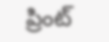ప్రింట్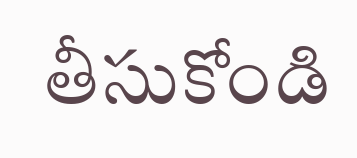తీసుకోండి